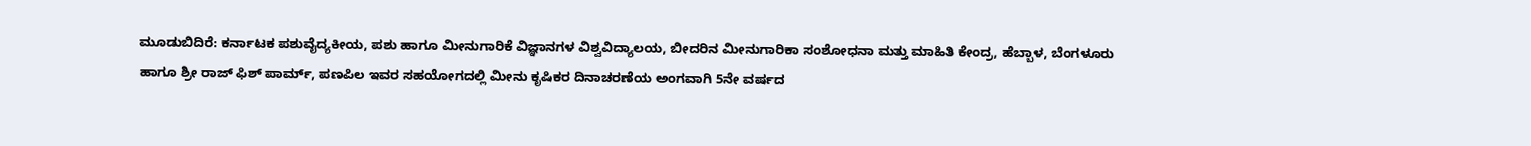ಮೂಡುಬಿದಿರೆ: ಕರ್ನಾಟಕ ಪಶುವೈದ್ಯಕೀಯ, ಪಶು ಹಾಗೂ ಮೀನುಗಾರಿಕೆ ವಿಜ್ಞಾನಗಳ ವಿಶ್ವವಿದ್ಯಾಲಯ, ಬೀದರಿನ ಮೀನುಗಾರಿಕಾ ಸಂಶೋಧನಾ ಮತ್ತು ಮಾಹಿತಿ ಕೇಂದ್ರ, ಹೆಬ್ಬಾಳ, ಬೆಂಗಳೂರು ಹಾಗೂ ಶ್ರೀ ರಾಜ್ ಫಿಶ್ ಪಾರ್ಮ್, ಪಣಪಿಲ ಇವರ ಸಹಯೋಗದಲ್ಲಿ ಮೀನು ಕೃಷಿಕರ ದಿನಾಚರಣೆಯ ಅಂಗವಾಗಿ 5ನೇ ವರ್ಷದ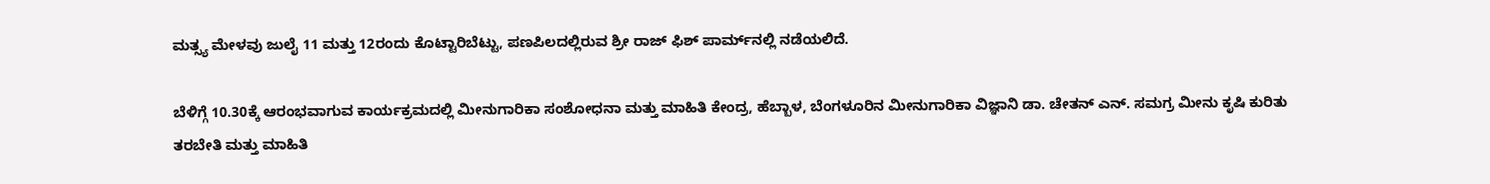ಮತ್ಸ್ಯ ಮೇಳವು ಜುಲೈ 11 ಮತ್ತು 12ರಂದು ಕೊಟ್ಟಾರಿಬೆಟ್ಟು, ಪಣಪಿಲದಲ್ಲಿರುವ ಶ್ರೀ ರಾಜ್ ಫಿಶ್ ಪಾರ್ಮ್‌ನಲ್ಲಿ ನಡೆಯಲಿದೆ.

ಬೆಳಿಗ್ಗೆ 10.30ಕ್ಕೆ ಆರಂಭವಾಗುವ ಕಾರ್ಯಕ್ರಮದಲ್ಲಿ ಮೀನುಗಾರಿಕಾ ಸಂಶೋಧನಾ ಮತ್ತು ಮಾಹಿತಿ ಕೇಂದ್ರ, ಹೆಬ್ಬಾಳ, ಬೆಂಗಳೂರಿನ ಮೀನುಗಾರಿಕಾ ವಿಜ್ಞಾನಿ ಡಾ. ಚೇತನ್ ಎನ್. ಸಮಗ್ರ ಮೀನು ಕೃಷಿ ಕುರಿತು ತರಬೇತಿ ಮತ್ತು ಮಾಹಿತಿ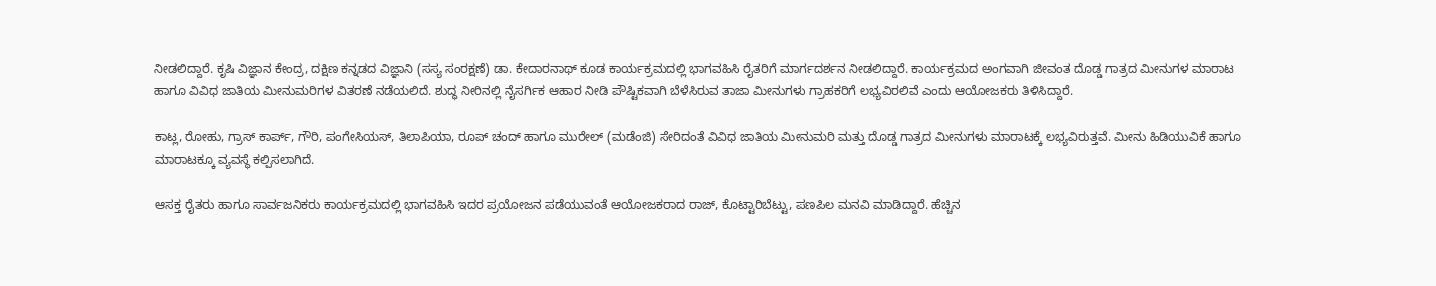ನೀಡಲಿದ್ದಾರೆ. ಕೃಷಿ ವಿಜ್ಞಾನ ಕೇಂದ್ರ, ದಕ್ಷಿಣ ಕನ್ನಡದ ವಿಜ್ಞಾನಿ (ಸಸ್ಯ ಸಂರಕ್ಷಣೆ) ಡಾ. ಕೇದಾರನಾಥ್ ಕೂಡ ಕಾರ್ಯಕ್ರಮದಲ್ಲಿ ಭಾಗವಹಿಸಿ ರೈತರಿಗೆ ಮಾರ್ಗದರ್ಶನ ನೀಡಲಿದ್ದಾರೆ. ಕಾರ್ಯಕ್ರಮದ ಅಂಗವಾಗಿ ಜೀವಂತ ದೊಡ್ಡ ಗಾತ್ರದ ಮೀನುಗಳ ಮಾರಾಟ ಹಾಗೂ ವಿವಿಧ ಜಾತಿಯ ಮೀನುಮರಿಗಳ ವಿತರಣೆ ನಡೆಯಲಿದೆ. ಶುದ್ಧ ನೀರಿನಲ್ಲಿ ನೈಸರ್ಗಿಕ ಆಹಾರ ನೀಡಿ ಪೌಷ್ಟಿಕವಾಗಿ ಬೆಳೆಸಿರುವ ತಾಜಾ ಮೀನುಗಳು ಗ್ರಾಹಕರಿಗೆ ಲಭ್ಯವಿರಲಿವೆ ಎಂದು ಆಯೋಜಕರು ತಿಳಿಸಿದ್ದಾರೆ.

ಕಾಟ್ಲ, ರೋಹು, ಗ್ರಾಸ್ ಕಾರ್ಪ್, ಗೌರಿ, ಪಂಗೇಸಿಯಸ್, ತಿಲಾಪಿಯಾ, ರೂಪ್ ಚಂದ್ ಹಾಗೂ ಮುರೇಲ್ (ಮಡೆಂಜಿ) ಸೇರಿದಂತೆ ವಿವಿಧ ಜಾತಿಯ ಮೀನುಮರಿ ಮತ್ತು ದೊಡ್ಡ ಗಾತ್ರದ ಮೀನುಗಳು ಮಾರಾಟಕ್ಕೆ ಲಭ್ಯವಿರುತ್ತವೆ. ಮೀನು ಹಿಡಿಯುವಿಕೆ ಹಾಗೂ ಮಾರಾಟಕ್ಕೂ ವ್ಯವಸ್ಥೆ ಕಲ್ಪಿಸಲಾಗಿದೆ.

ಆಸಕ್ತ ರೈತರು ಹಾಗೂ ಸಾರ್ವಜನಿಕರು ಕಾರ್ಯಕ್ರಮದಲ್ಲಿ ಭಾಗವಹಿಸಿ ಇದರ ಪ್ರಯೋಜನ ಪಡೆಯುವಂತೆ ಆಯೋಜಕರಾದ ರಾಜ್, ಕೊಟ್ಟಾರಿಬೆಟ್ಟು, ಪಣಪಿಲ ಮನವಿ ಮಾಡಿದ್ದಾರೆ. ಹೆಚ್ಚಿನ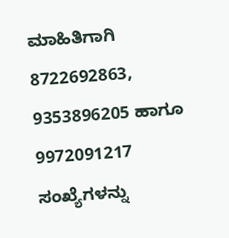ಮಾಹಿತಿಗಾಗಿ 8722692863, 9353896205 ಹಾಗೂ 9972091217 ಸಂಖ್ಯೆಗಳನ್ನು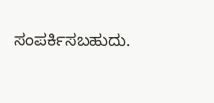ಸಂಪರ್ಕಿಸಬಹುದು.